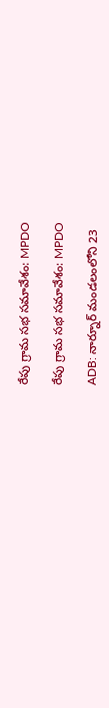రేపు గ్రామ సభ సమావేశం: MPDO

రేపు గ్రామ సభ సమావేశం: MPDO

ADB: నార్నూర్ మండలంలోని 23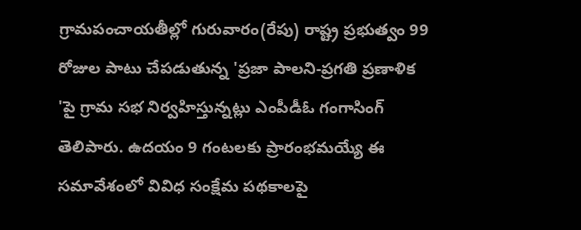గ్రామపంచాయతీల్లో గురువారం(రేపు) రాష్ట్ర ప్రభుత్వం 99 రోజుల పాటు చేపడుతున్న 'ప్రజా పాలని-ప్రగతి ప్రణాళిక 'పై గ్రామ సభ నిర్వహిస్తున్నట్లు ఎంపీడీఓ గంగాసింగ్ తెలిపారు. ఉదయం 9 గంటలకు ప్రారంభమయ్యే ఈ సమావేశంలో వివిధ సంక్షేమ పథకాలపై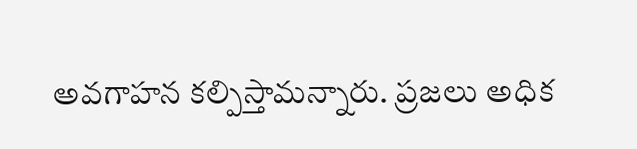అవగాహన కల్పిస్తామన్నారు. ప్రజలు అధిక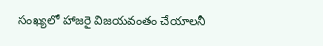సంఖ్యలో హాజరై విజయవంతం చేయాలనీ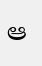ఆ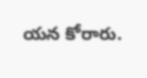యన కోరారు.